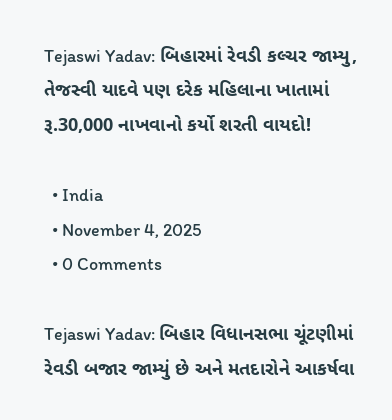Tejaswi Yadav: બિહારમાં રેવડી કલ્ચર જામ્યુ, તેજસ્વી યાદવે પણ દરેક મહિલાના ખાતામાં રૂ.30,000 નાખવાનો કર્યો શરતી વાયદો!

  • India
  • November 4, 2025
  • 0 Comments

Tejaswi Yadav: બિહાર વિધાનસભા ચૂંટણીમાં રેવડી બજાર જામ્યું છે અને મતદારોને આકર્ષવા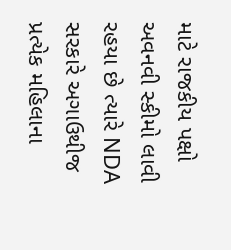માટે રાજકીય પક્ષો અવનવી સ્કીમો લાવી રહયા છે ત્યારે NDA સરકારે અગાઉથીજ પ્રત્યેક મહિલાના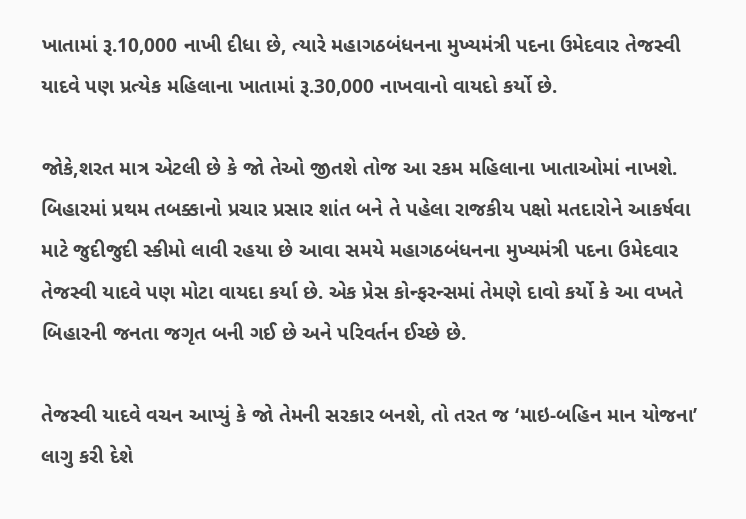ખાતામાં રૂ.10,000 નાખી દીધા છે, ત્યારે મહાગઠબંધનના મુખ્યમંત્રી પદના ઉમેદવાર તેજસ્વી યાદવે પણ પ્રત્યેક મહિલાના ખાતામાં રૂ.30,000 નાખવાનો વાયદો કર્યો છે.

જોકે,શરત માત્ર એટલી છે કે જો તેઓ જીતશે તોજ આ રકમ મહિલાના ખાતાઓમાં નાખશે. બિહારમાં પ્રથમ તબક્કાનો પ્રચાર પ્રસાર શાંત બને તે પહેલા રાજકીય પક્ષો મતદારોને આકર્ષવા માટે જુદીજુદી સ્કીમો લાવી રહયા છે આવા સમયે મહાગઠબંધનના મુખ્યમંત્રી પદના ઉમેદવાર તેજસ્વી યાદવે પણ મોટા વાયદા કર્યા છે. એક પ્રેસ કોન્ફરન્સમાં તેમણે દાવો કર્યો કે આ વખતે બિહારની જનતા જગૃત બની ગઈ છે અને પરિવર્તન ઈચ્છે છે.

તેજસ્વી યાદવે વચન આપ્યું કે જો તેમની સરકાર બનશે, તો તરત જ ‘માઇ-બહિન માન યોજના’ લાગુ કરી દેશે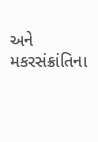અને મકરસંક્રાંતિના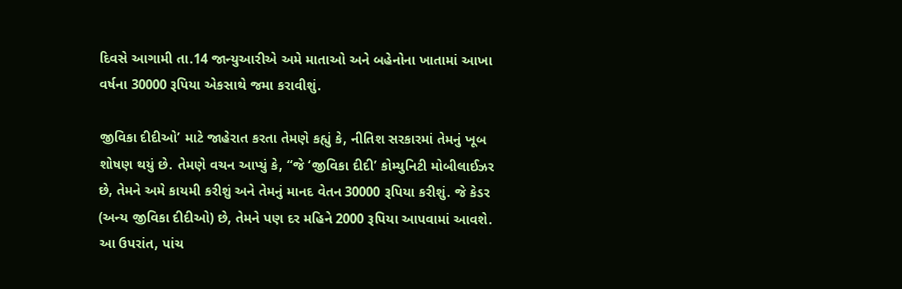દિવસે આગામી તા.14 જાન્યુઆરીએ અમે માતાઓ અને બહેનોના ખાતામાં આખા વર્ષના 30000 રૂપિયા એકસાથે જમા કરાવીશું.

જીવિકા દીદીઓ’ માટે જાહેરાત કરતા તેમણે કહ્યું કે, નીતિશ સરકારમાં તેમનું ખૂબ શોષણ થયું છે. તેમણે વચન આપ્યું કે, “જે ‘જીવિકા દીદી’ કોમ્યુનિટી મોબીલાઈઝર છે, તેમને અમે કાયમી કરીશું અને તેમનું માનદ વેતન 30000 રૂપિયા કરીશું. જે કેડર (અન્ય જીવિકા દીદીઓ) છે, તેમને પણ દર મહિને 2000 રૂપિયા આપવામાં આવશે.
આ ઉપરાંત, પાંચ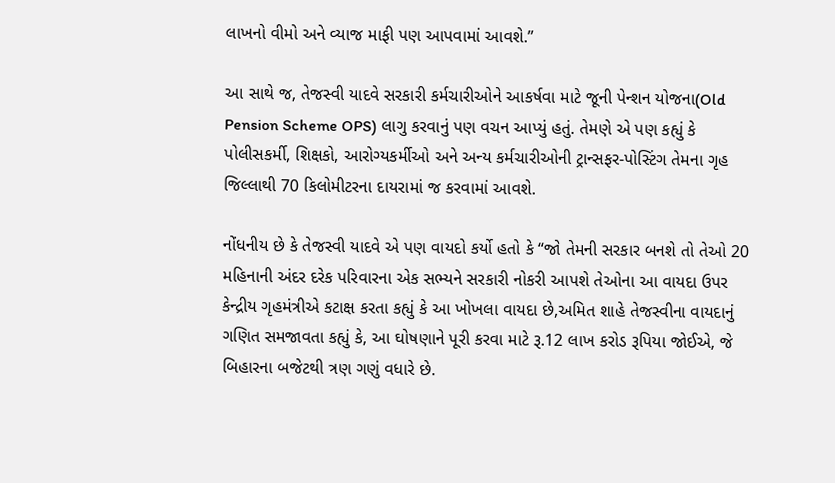લાખનો વીમો અને વ્યાજ માફી પણ આપવામાં આવશે.”

આ સાથે જ, તેજસ્વી યાદવે સરકારી કર્મચારીઓને આકર્ષવા માટે જૂની પેન્શન યોજના(Old Pension Scheme OPS) લાગુ કરવાનું પણ વચન આપ્યું હતું. તેમણે એ પણ કહ્યું કે પોલીસકર્મી, શિક્ષકો, આરોગ્યકર્મીઓ અને અન્ય કર્મચારીઓની ટ્રાન્સફર-પોસ્ટિંગ તેમના ગૃહ જિલ્લાથી 70 કિલોમીટરના દાયરામાં જ કરવામાં આવશે.

નોંધનીય છે કે તેજસ્વી યાદવે એ પણ વાયદો કર્યો હતો કે “જો તેમની સરકાર બનશે તો તેઓ 20 મહિનાની અંદર દરેક પરિવારના એક સભ્યને સરકારી નોકરી આપશે તેઓના આ વાયદા ઉપર કેન્દ્રીય ગૃહમંત્રીએ કટાક્ષ કરતા કહ્યું કે આ ખોખલા વાયદા છે,અમિત શાહે તેજસ્વીના વાયદાનું ગણિત સમજાવતા કહ્યું કે, આ ઘોષણાને પૂરી કરવા માટે રૂ.12 લાખ કરોડ રૂપિયા જોઈએ, જે બિહારના બજેટથી ત્રણ ગણું વધારે છે.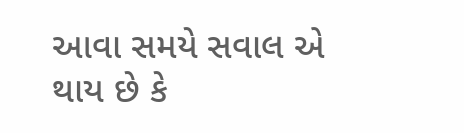આવા સમયે સવાલ એ થાય છે કે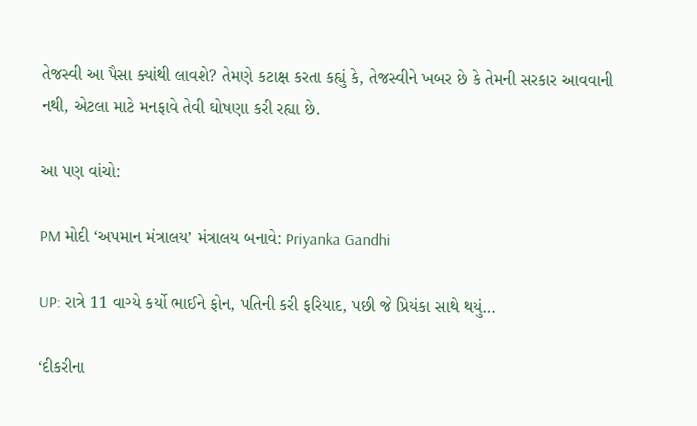તેજસ્વી આ પૈસા ક્યાંથી લાવશે? તેમણે કટાક્ષ કરતા કહ્યું કે, તેજસ્વીને ખબર છે કે તેમની સરકાર આવવાની નથી, એટલા માટે મનફાવે તેવી ઘોષણા કરી રહ્યા છે.

આ પણ વાંચો:

PM મોદી ‘અપમાન મંત્રાલય’ મંત્રાલય બનાવે: Priyanka Gandhi

UP: રાત્રે 11 વાગ્યે કર્યો ભાઈને ફોન, પતિની કરી ફરિયાદ, પછી જે પ્રિયંકા સાથે થયું…

‘દીકરીના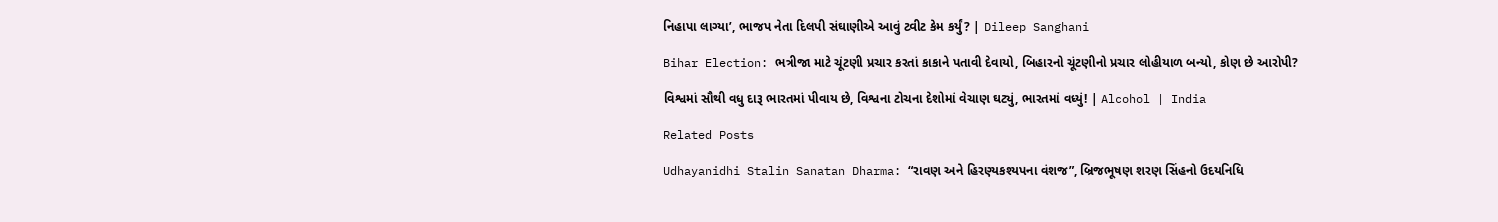નિહાપા લાગ્યા’, ભાજપ નેતા દિલપી સંઘાણીએ આવું ટ્વીટ કેમ કર્યું? | Dileep Sanghani

Bihar Election: ભત્રીજા માટે ચૂંટણી પ્રચાર કરતાં કાકાને પતાવી દેવાયો, બિહારનો ચૂંટણીનો પ્રચાર લોહીયાળ બન્યો, કોણ છે આરોપી?

વિશ્વમાં સૌથી વધુ દારૂ ભારતમાં પીવાય છે, વિશ્વના ટોચના દેશોમાં વેચાણ ઘટ્યું, ભારતમાં વધ્યું! | Alcohol | India

Related Posts

Udhayanidhi Stalin Sanatan Dharma: “રાવણ અને હિરણ્યકશ્યપના વંશજ”, બ્રિજભૂષણ શરણ સિંહનો ઉદયનિધિ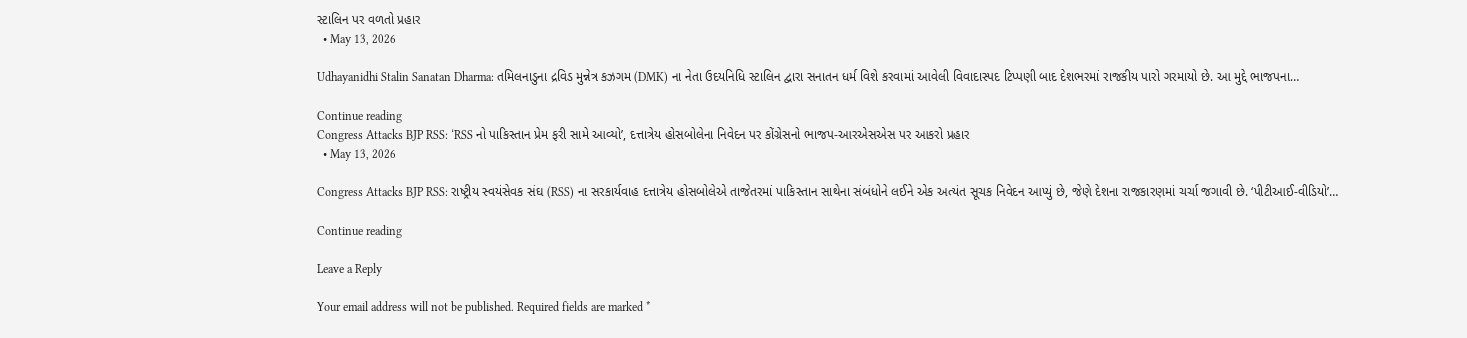સ્ટાલિન પર વળતો પ્રહાર
  • May 13, 2026

Udhayanidhi Stalin Sanatan Dharma: તમિલનાડુના દ્રવિડ મુન્નેત્ર કઝગમ (DMK) ના નેતા ઉદયનિધિ સ્ટાલિન દ્વારા સનાતન ધર્મ વિશે કરવામાં આવેલી વિવાદાસ્પદ ટિપ્પણી બાદ દેશભરમાં રાજકીય પારો ગરમાયો છે. આ મુદ્દે ભાજપના…

Continue reading
Congress Attacks BJP RSS: ‘RSS નો પાકિસ્તાન પ્રેમ ફરી સામે આવ્યો’, દત્તાત્રેય હોસબોલેના નિવેદન પર કોંગ્રેસનો ભાજપ-આરએસએસ પર આકરો પ્રહાર
  • May 13, 2026

Congress Attacks BJP RSS: રાષ્ટ્રીય સ્વયંસેવક સંઘ (RSS) ના સરકાર્યવાહ દત્તાત્રેય હોસબોલેએ તાજેતરમાં પાકિસ્તાન સાથેના સંબંધોને લઈને એક અત્યંત સૂચક નિવેદન આપ્યું છે, જેણે દેશના રાજકારણમાં ચર્ચા જગાવી છે. ‘પીટીઆઈ-વીડિયો’…

Continue reading

Leave a Reply

Your email address will not be published. Required fields are marked *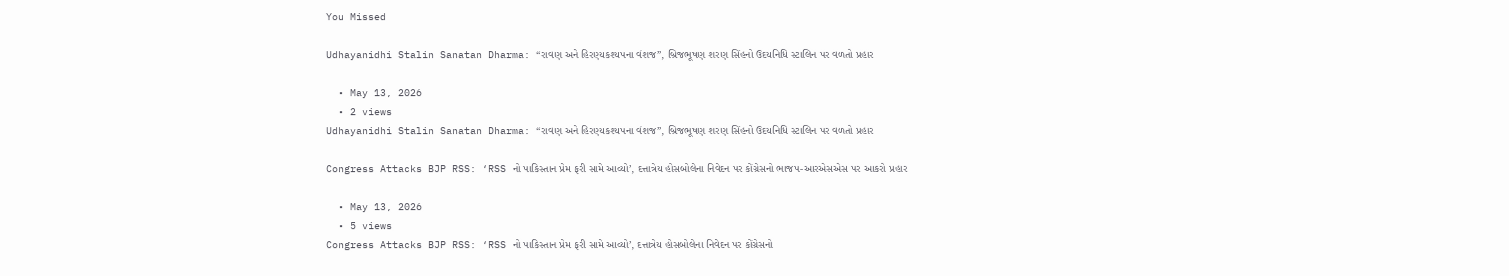You Missed

Udhayanidhi Stalin Sanatan Dharma: “રાવણ અને હિરણ્યકશ્યપના વંશજ”, બ્રિજભૂષણ શરણ સિંહનો ઉદયનિધિ સ્ટાલિન પર વળતો પ્રહાર

  • May 13, 2026
  • 2 views
Udhayanidhi Stalin Sanatan Dharma: “રાવણ અને હિરણ્યકશ્યપના વંશજ”, બ્રિજભૂષણ શરણ સિંહનો ઉદયનિધિ સ્ટાલિન પર વળતો પ્રહાર

Congress Attacks BJP RSS: ‘RSS નો પાકિસ્તાન પ્રેમ ફરી સામે આવ્યો’, દત્તાત્રેય હોસબોલેના નિવેદન પર કોંગ્રેસનો ભાજપ-આરએસએસ પર આકરો પ્રહાર

  • May 13, 2026
  • 5 views
Congress Attacks BJP RSS: ‘RSS નો પાકિસ્તાન પ્રેમ ફરી સામે આવ્યો’, દત્તાત્રેય હોસબોલેના નિવેદન પર કોંગ્રેસનો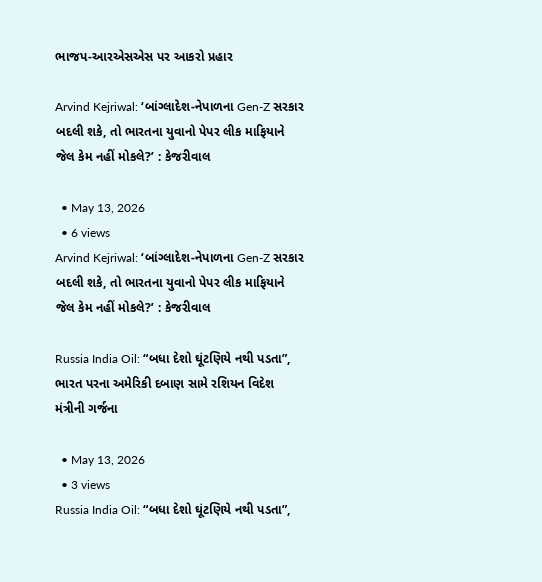ભાજપ-આરએસએસ પર આકરો પ્રહાર

Arvind Kejriwal: ‘બાંગ્લાદેશ-નેપાળના Gen-Z સરકાર બદલી શકે, તો ભારતના યુવાનો પેપર લીક માફિયાને જેલ કેમ નહીં મોકલે?’ : કેજરીવાલ

  • May 13, 2026
  • 6 views
Arvind Kejriwal: ‘બાંગ્લાદેશ-નેપાળના Gen-Z સરકાર બદલી શકે, તો ભારતના યુવાનો પેપર લીક માફિયાને જેલ કેમ નહીં મોકલે?’ : કેજરીવાલ

Russia India Oil: “બધા દેશો ઘૂંટણિયે નથી પડતા”, ભારત પરના અમેરિકી દબાણ સામે રશિયન વિદેશ મંત્રીની ગર્જના

  • May 13, 2026
  • 3 views
Russia India Oil: “બધા દેશો ઘૂંટણિયે નથી પડતા”,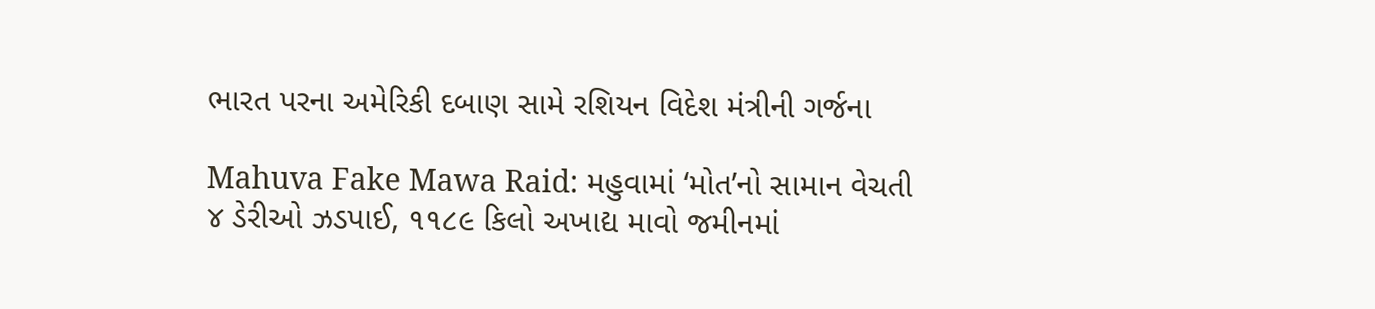ભારત પરના અમેરિકી દબાણ સામે રશિયન વિદેશ મંત્રીની ગર્જના

Mahuva Fake Mawa Raid: મહુવામાં ‘મોત’નો સામાન વેચતી ૪ ડેરીઓ ઝડપાઈ, ૧૧૮૯ કિલો અખાદ્ય માવો જમીનમાં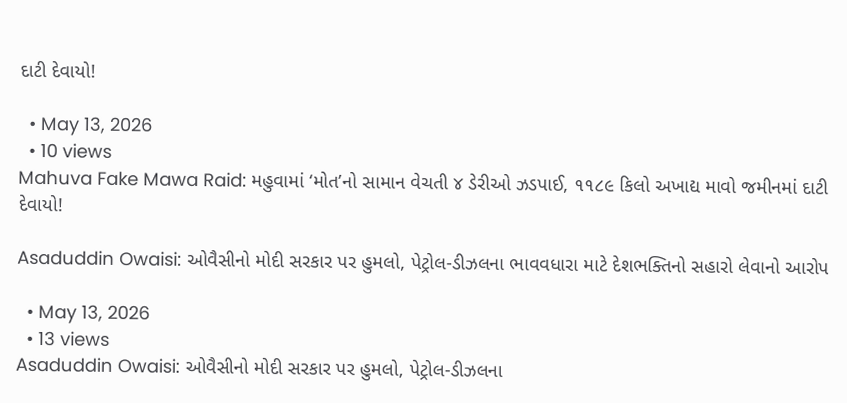દાટી દેવાયો!

  • May 13, 2026
  • 10 views
Mahuva Fake Mawa Raid: મહુવામાં ‘મોત’નો સામાન વેચતી ૪ ડેરીઓ ઝડપાઈ, ૧૧૮૯ કિલો અખાદ્ય માવો જમીનમાં દાટી દેવાયો!

Asaduddin Owaisi: ઓવૈસીનો મોદી સરકાર પર હુમલો, પેટ્રોલ-ડીઝલના ભાવવધારા માટે દેશભક્તિનો સહારો લેવાનો આરોપ

  • May 13, 2026
  • 13 views
Asaduddin Owaisi: ઓવૈસીનો મોદી સરકાર પર હુમલો, પેટ્રોલ-ડીઝલના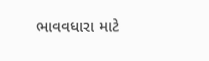ભાવવધારા માટે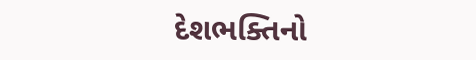દેશભક્તિનો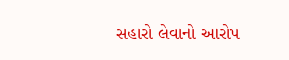સહારો લેવાનો આરોપ